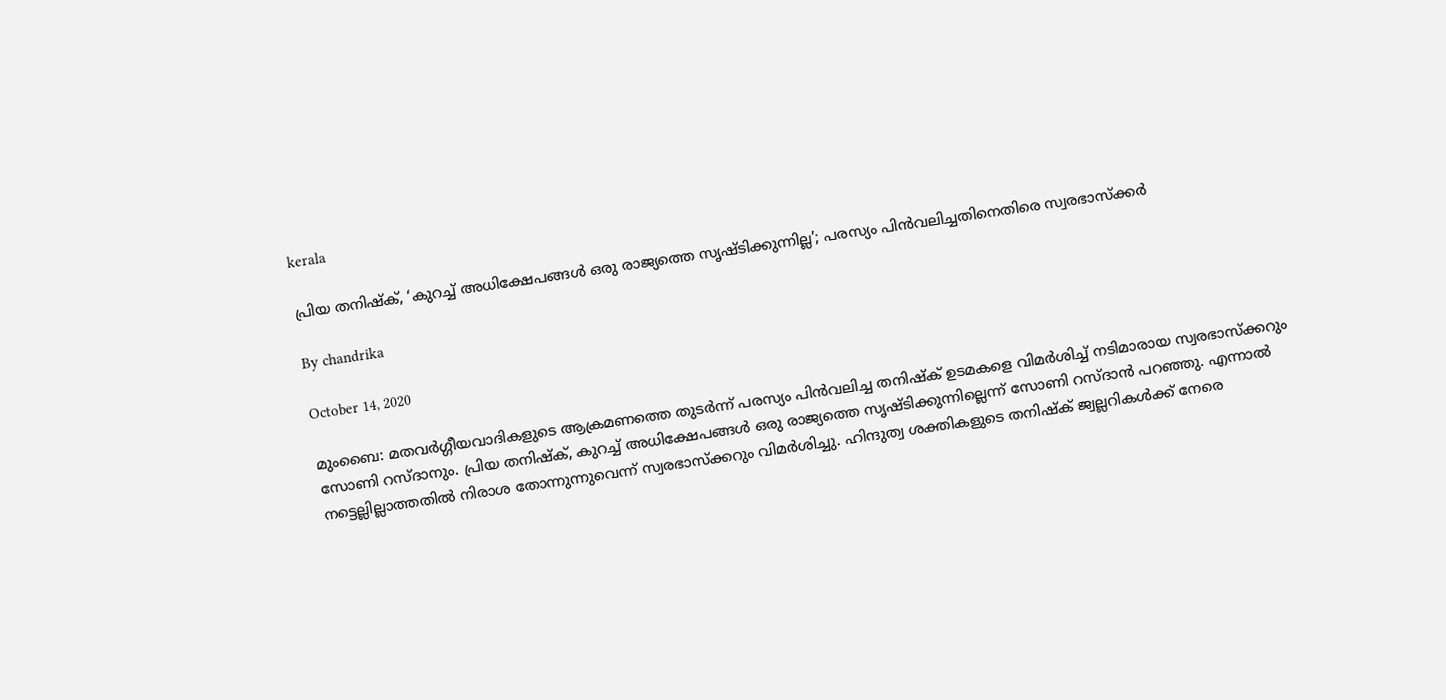kerala

പ്രിയ തനിഷ്‌ക്, ‘കുറച്ച് അധിക്ഷേപങ്ങള്‍ ഒരു രാജ്യത്തെ സൃഷ്ടിക്കുന്നില്ല’; പരസ്യം പിന്‍വലിച്ചതിനെതിരെ സ്വരഭാസ്‌ക്കര്‍

By chandrika

October 14, 2020

മുംബൈ: മതവര്‍ഗ്ഗീയവാദികളുടെ ആക്രമണത്തെ തുടര്‍ന്ന് പരസ്യം പിന്‍വലിച്ച തനിഷ്‌ക് ഉടമകളെ വിമര്‍ശിച്ച് നടിമാരായ സ്വരഭാസ്‌ക്കറും സോണി റസ്ദാനും. പ്രിയ തനിഷ്‌ക്, കുറച്ച് അധിക്ഷേപങ്ങള്‍ ഒരു രാജ്യത്തെ സൃഷ്ടിക്കുന്നില്ലെന്ന് സോണി റസ്ദാന്‍ പറഞ്ഞു. എന്നാല്‍ നട്ടെല്ലില്ലാത്തതില്‍ നിരാശ തോന്നുന്നുവെന്ന് സ്വരഭാസ്‌ക്കറും വിമര്‍ശിച്ചു. ഹിന്ദുത്വ ശക്തികളുടെ തനിഷ്‌ക് ജ്വല്ലറികള്‍ക്ക് നേരെ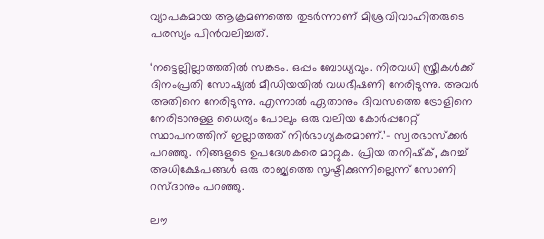വ്യാപകമായ ആക്രമണത്തെ തുടര്‍ന്നാണ് മിശ്രവിവാഹിതരുടെ പരസ്യം പിന്‍വലിച്ചത്.

‘നട്ടെല്ലില്ലാത്തതില്‍ സങ്കടം. ഒപ്പം ബോധ്യവും. നിരവധി സ്ത്രീകള്‍ക്ക് ദിനംപ്രതി സോഷ്യല്‍ മീഡിയയില്‍ വധഭീഷണി നേരിടുന്നു. അവര്‍ അതിനെ നേരിടുന്നു. എന്നാല്‍ ഏതാനും ദിവസത്തെ ട്രോളിനെ നേരിടാനുള്ള ധൈര്യം പോലും ഒരു വലിയ കോര്‍പ്പറേറ്റ് സ്ഥാപനത്തിന് ഇല്ലാത്തത് നിര്‍ഭാഗ്യകരമാണ്.’- സ്വരഭാസ്‌ക്കര്‍ പറഞ്ഞു. നിങ്ങളുടെ ഉപദേശകരെ മാറ്റുക. പ്രിയ തനിഷ്‌ക്, കുറച്ച് അധിക്ഷേപങ്ങള്‍ ഒരു രാജ്യത്തെ സൃഷ്ടിക്കുന്നില്ലെന്ന് സോണി റസ്ദാനും പറഞ്ഞു.

ലൗ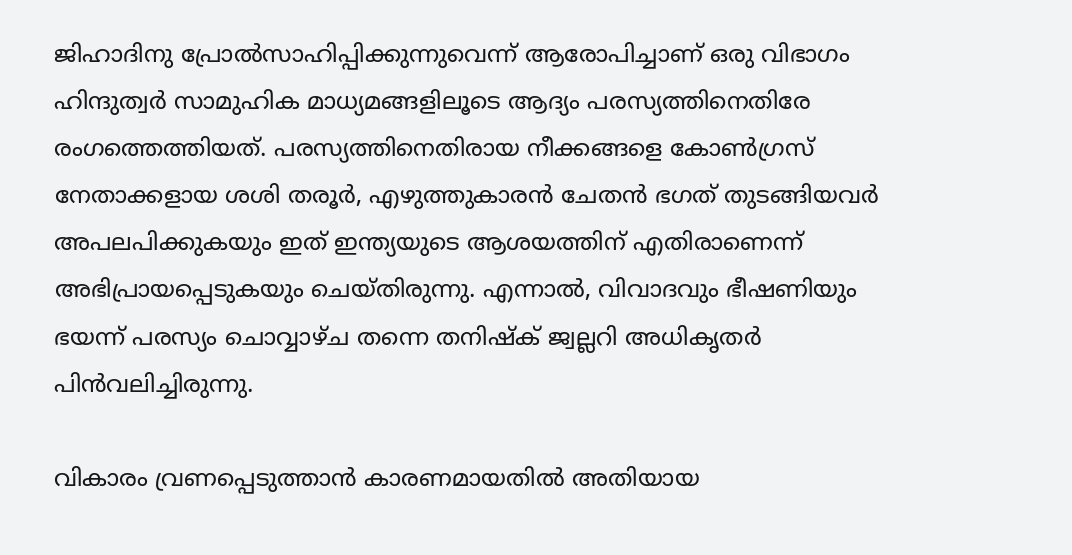ജിഹാദിനു പ്രോല്‍സാഹിപ്പിക്കുന്നുവെന്ന് ആരോപിച്ചാണ് ഒരു വിഭാഗം ഹിന്ദുത്വര്‍ സാമുഹിക മാധ്യമങ്ങളിലൂടെ ആദ്യം പരസ്യത്തിനെതിരേ രംഗത്തെത്തിയത്. പരസ്യത്തിനെതിരായ നീക്കങ്ങളെ കോണ്‍ഗ്രസ് നേതാക്കളായ ശശി തരൂര്‍, എഴുത്തുകാരന്‍ ചേതന്‍ ഭഗത് തുടങ്ങിയവര്‍ അപലപിക്കുകയും ഇത് ഇന്ത്യയുടെ ആശയത്തിന് എതിരാണെന്ന് അഭിപ്രായപ്പെടുകയും ചെയ്തിരുന്നു. എന്നാല്‍, വിവാദവും ഭീഷണിയും ഭയന്ന് പരസ്യം ചൊവ്വാഴ്ച തന്നെ തനിഷ്‌ക് ജ്വല്ലറി അധികൃതര്‍ പിന്‍വലിച്ചിരുന്നു.

വികാരം വ്രണപ്പെടുത്താന്‍ കാരണമായതില്‍ അതിയായ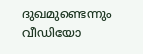ദുഖമുണ്ടെന്നും വീഡിയോ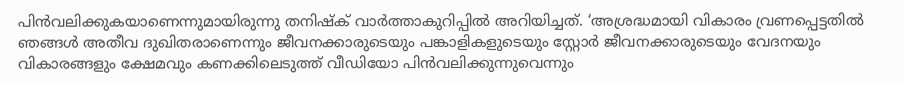പിന്‍വലിക്കുകയാണെന്നുമായിരുന്നു തനിഷ്‌ക് വാര്‍ത്താകുറിപ്പില്‍ അറിയിച്ചത്. ‘അശ്രദ്ധമായി വികാരം വ്രണപ്പെട്ടതില്‍ ഞങ്ങള്‍ അതീവ ദുഖിതരാണെന്നും ജീവനക്കാരുടെയും പങ്കാളികളുടെയും സ്റ്റോര്‍ ജീവനക്കാരുടെയും വേദനയും വികാരങ്ങളും ക്ഷേമവും കണക്കിലെടുത്ത് വീഡിയോ പിന്‍വലിക്കുന്നുവെന്നും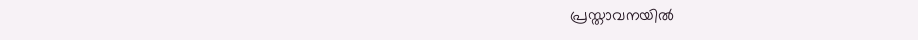പ്രസ്താവനയില്‍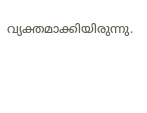വ്യക്തമാക്കിയിരുന്നു.